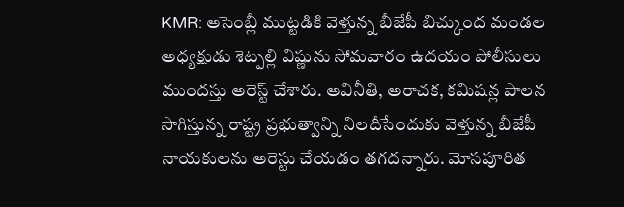KMR: అసెంబ్లీ ముట్టడికి వెళ్తున్న బీజేపీ బిచ్కుంద మండల అధ్యక్షుడు శెట్పల్లి విష్ణును సోమవారం ఉదయం పోలీసులు ముందస్తు అరెస్ట్ చేశారు. అవినీతి, అరాచక, కమిషన్ల పాలన సాగిస్తున్న రాష్ట్ర ప్రభుత్వాన్ని నిలదీసేందుకు వెళ్తున్న బీజేపీ నాయకులను అరెస్టు చేయడం తగదన్నారు. మోసపూరిత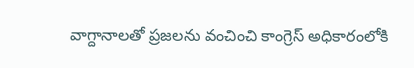వాగ్దానాలతో ప్రజలను వంచించి కాంగ్రెస్ అధికారంలోకి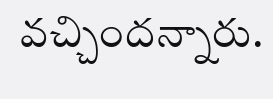వచ్చిందన్నారు.